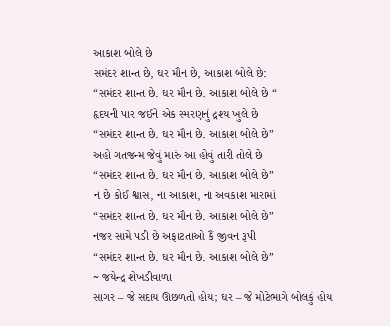આકાશ બોલે છે
સમંદર શાન્ત છે, ઘર મૌન છે, આકાશ બોલે છે:
“સમંદર શાન્ત છે. ઘર મૌન છે. આકાશ બોલે છે “
હૃદયની પાર જઈને એક સ્મરણનું દ્રશ્ય ખુલે છે
“સમંદર શાન્ત છે. ઘર મૌન છે. આકાશ બોલે છે”
અહો ગતજન્મ જેવું મારું આ હોવું તારી તોલે છે
“સમંદર શાન્ત છે. ઘર મૌન છે. આકાશ બોલે છે”
ન છે કોઈ શ્વાસ, ના આકાશ, ના અવકાશ મારામાં
“સમંદર શાન્ત છે. ઘર મૌન છે. આકાશ બોલે છે”
નજર સામે પડી છે અફાટતાઓ કૈં જીવન રૂપી
“સમંદર શાન્ત છે. ઘર મૌન છે. આકાશ બોલે છે”
~ જયેન્દ્ર શેખડીવાળા
સાગર – જે સદાય ઊછળતો હોય; ઘર – જે મોટેભાગે બોલકું હોય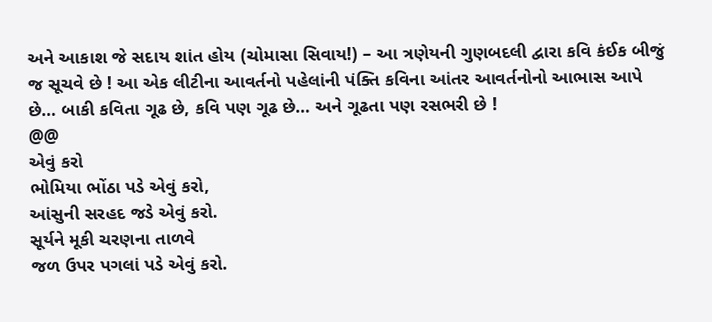અને આકાશ જે સદાય શાંત હોય (ચોમાસા સિવાય!) – આ ત્રણેયની ગુણબદલી દ્વારા કવિ કંઈક બીજું જ સૂચવે છે ! આ એક લીટીના આવર્તનો પહેલાંની પંક્તિ કવિના આંતર આવર્તનોનો આભાસ આપે છે… બાકી કવિતા ગૂઢ છે, કવિ પણ ગૂઢ છે… અને ગૂઢતા પણ રસભરી છે !
@@
એવું કરો
ભોમિયા ભોંઠા પડે એવું કરો,
આંસુની સરહદ જડે એવું કરો.
સૂર્યને મૂકી ચરણના તાળવે
જળ ઉપર પગલાં પડે એવું કરો.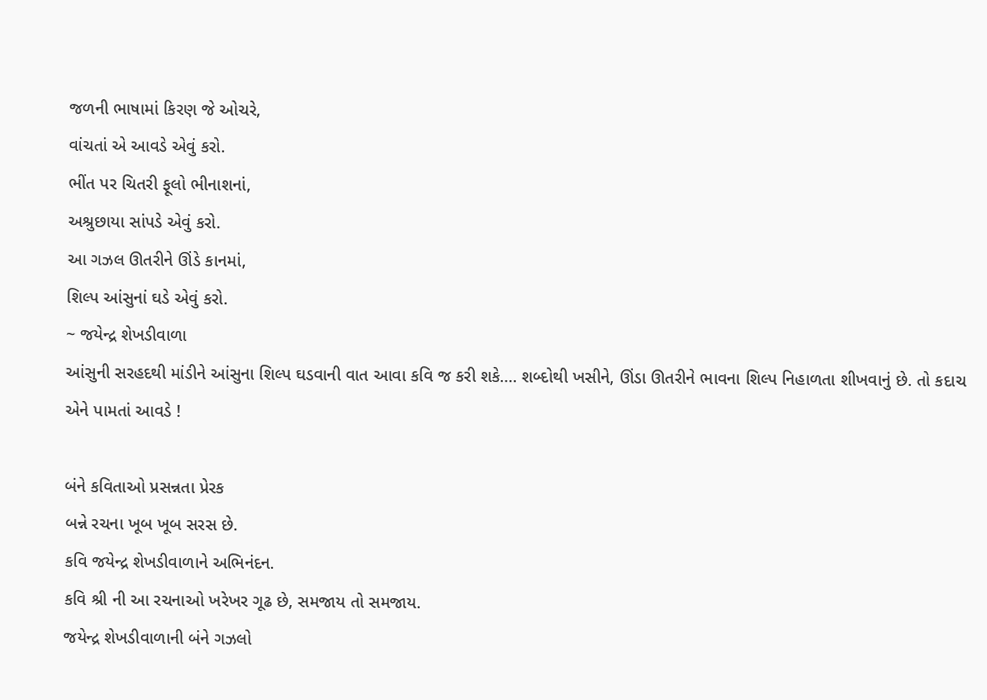જળની ભાષામાં કિરણ જે ઓચરે,
વાંચતાં એ આવડે એવું કરો.
ભીંત પર ચિતરી ફૂલો ભીનાશનાં,
અશ્રુછાયા સાંપડે એવું કરો.
આ ગઝલ ઊતરીને ઊંડે કાનમાં,
શિલ્પ આંસુનાં ઘડે એવું કરો.
~ જયેન્દ્ર શેખડીવાળા
આંસુની સરહદથી માંડીને આંસુના શિલ્પ ઘડવાની વાત આવા કવિ જ કરી શકે…. શબ્દોથી ખસીને, ઊંડા ઊતરીને ભાવના શિલ્પ નિહાળતા શીખવાનું છે. તો કદાચ એને પામતાં આવડે !

બંને કવિતાઓ પ્રસન્નતા પ્રેરક
બન્ને રચના ખૂબ ખૂબ સરસ છે.
કવિ જયેન્દ્ર શેખડીવાળાને અભિનંદન.
કવિ શ્રી ની આ રચનાઓ ખરેખર ગૂઢ છે, સમજાય તો સમજાય.
જયેન્દ્ર શેખડીવાળાની બંને ગઝલો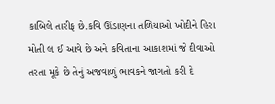કાબિલે તારીફ છે.કવિ ઊંડાણના તળિયાઓ ખોદીને હિરા મોતી લ ઈ આવે છે અને કવિતાના આકાશમાં જે દીવાઓ તરતા મૂકે છે તેનું અજવાળું ભાવકને જાગતો કરી દે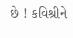છે ! કવિશ્રીને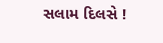સલામ દિલસે !